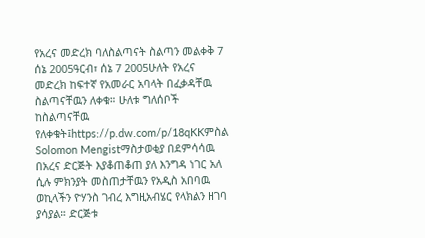የአረና መድረክ ባለስልጣናት ስልጣን መልቀቅ 7 ሰኔ 2005ዓርብ፣ ሰኔ 7 2005ሁለት የአረና መድረክ ከፍተኛ የአመራር አባላት በፈቃዳቸዉ ስልጣናቸዉን ለቀቁ። ሁለቱ ግለሰቦች ከስልጣናቸዉ የለቀቁት፤https://p.dw.com/p/18qKKምስል Solomon Mengistማስታወቂያ በደምሳሳዉ በአረና ድርጅት እያቆጠቆጠ ያለ እንግዳ ነገር አለ ሲሉ ምክንያት መስጠታቸዉን የአዲስ አበባዉ ወኪላችን ዮሃንስ ገብረ እግዚአብሄር የላክልን ዘገባ ያሳያል። ድርጅቱ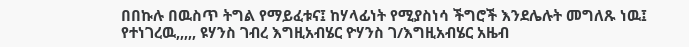በበኩሉ በዉስጥ ትግል የማይፈቱና፤ ከሃላፊነት የሚያስነሳ ችግሮች እንደሌሉት መግለጹ ነዉ፤ የተነገረዉ,,,,, ዩሃንስ ገብረ እግዚአብሄር ዮሃንስ ገ/እግዚአብሄር አዜብ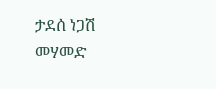ታደሰ ነጋሽ መሃመድ